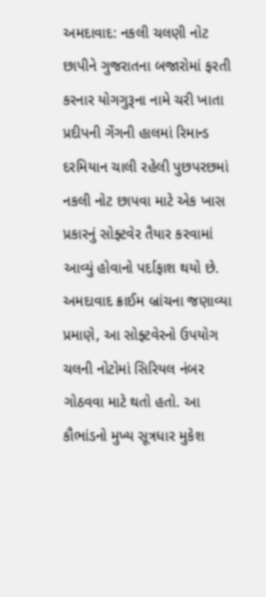અમદાવાદ: નકલી ચલણી નોટ છાપીને ગુજરાતના બજારોમાં ફરતી કરનાર યોગગુરૂના નામે ચરી ખાતા પ્રદીપની ગેંગની હાલમાં રિમાન્ડ દરમિયાન ચાલી રહેલી પુછપરછમાં નકલી નોટ છાપવા માટે એક ખાસ પ્રકારનું સોફ્ટવેર તૈયાર કરવામાં આવ્યું હોવાનો પર્દાફાશ થયો છે. અમદાવાદ ક્રાઈમ બ્રાંચના જણાવ્યા પ્રમાણે, આ સોફ્ટવેરનો ઉપયોગ ચલની નોટોમાં સિરિયલ નંબર ગોઠવવા માટે થતો હતો. આ કૌભાંડનો મુખ્ય સૂત્રધાર મુકેશ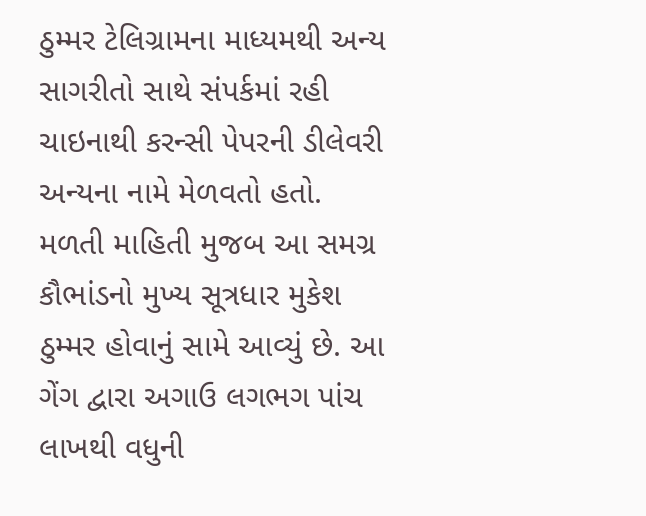ઠુમ્મર ટેલિગ્રામના માધ્યમથી અન્ય સાગરીતો સાથે સંપર્કમાં રહી ચાઇનાથી કરન્સી પેપરની ડીલેવરી અન્યના નામે મેળવતો હતો.
મળતી માહિતી મુજબ આ સમગ્ર કૌભાંડનો મુખ્ય સૂત્રધાર મુકેશ ઠુમ્મર હોવાનું સામે આવ્યું છે. આ ગેંગ દ્વારા અગાઉ લગભગ પાંચ લાખથી વધુની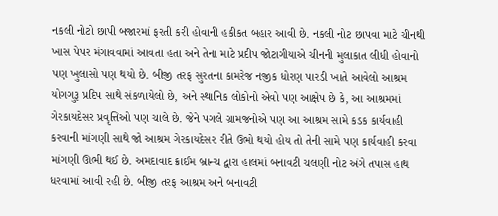નકલી નોટો છાપી બજારમાં ફરતી કરી હોવાની હકીકત બહાર આવી છે. નકલી નોટ છાપવા માટે ચીનથી ખાસ પેપર મંગાવવામાં આવતા હતા અને તેના માટે પ્રદીપ જોટાગીયાએ ચીનની મુલાકાત લીધી હોવાનો પણ ખુલાસો પણ થયો છે. બીજી તરફ સુરતના કામરેજ નજીક ધોરણ પારડી ખાતે આવેલો આશ્રમ યોગગુરૂ પ્રદિપ સાથે સંકળાયેલો છે, અને સ્થાનિક લોકોનો એવો પણ આક્ષેપ છે કે, આ આશ્રમમાં ગેરકાયદેસર પ્રવૃત્તિઓ પણ ચાલે છે. જેને પગલે ગ્રામજનોએ પણ આ આશ્રમ સામે કડક કાર્યવાહી કરવાની માંગણી સાથે જો આશ્રમ ગેરકાયદેસર રીતે ઉભો થયો હોય તો તેની સામે પણ કાર્યવાહી કરવા માંગણી ઊભી થઈ છે. અમદાવાદ ક્રાઈમ બ્રાન્ચ દ્વારા હાલમાં બનાવટી ચલણી નોટ અંગે તપાસ હાથ ધરવામાં આવી રહી છે. બીજી તરફ આશ્રમ અને બનાવટી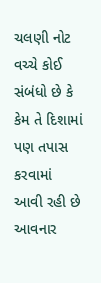ચલણી નોટ વચ્ચે કોઈ સંબંધો છે કે કેમ તે દિશામાં પણ તપાસ કરવામાં આવી રહી છે આવનાર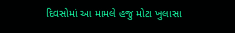દિવસોમાં આ મામલે હજુ મોટા ખુલાસા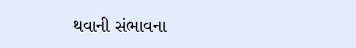થવાની સંભાવના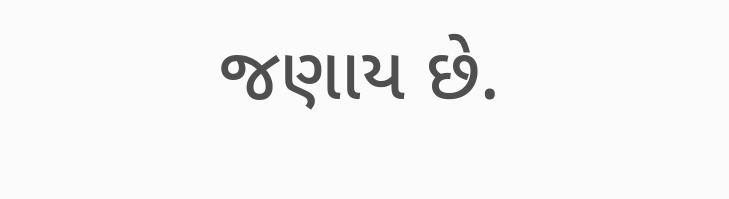જણાય છે.